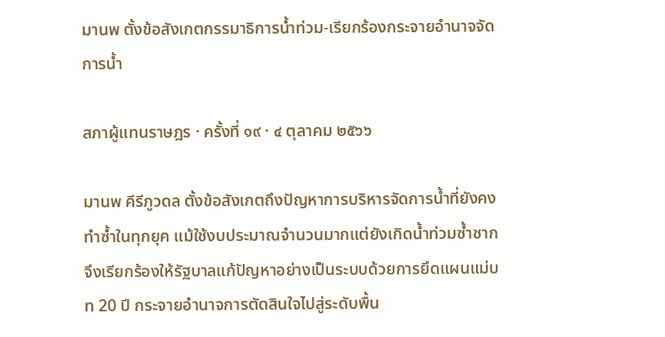มานพ ตั้งข้อสังเกตกรรมาธิการน้ำท่วม-เรียกร้องกระจายอำนาจจัดการน้ำ

สภาผู้แทนราษฎร · ครั้งที่ ๑๙ · ๔ ตุลาคม ๒๕๖๖

มานพ คีรีภูวดล ตั้งข้อสังเกตถึงปัญหาการบริหารจัดการน้ำที่ยังคงทำซ้ำในทุกยุค แม้ใช้งบประมาณจำนวนมากแต่ยังเกิดน้ำท่วมซ้ำซาก จึงเรียกร้องให้รัฐบาลแก้ปัญหาอย่างเป็นระบบด้วยการยึดแผนแม่บท 20 ปี กระจายอำนาจการตัดสินใจไปสู่ระดับพื้น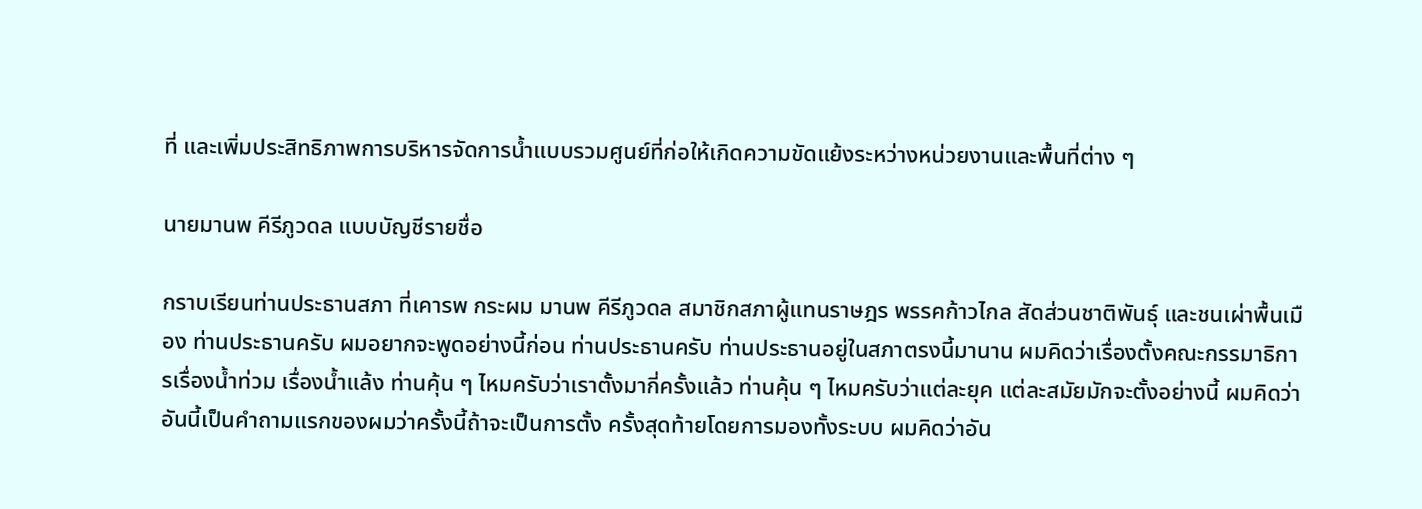ที่ และเพิ่มประสิทธิภาพการบริหารจัดการน้ำแบบรวมศูนย์ที่ก่อให้เกิดความขัดแย้งระหว่างหน่วยงานและพื้นที่ต่าง ๆ

นายมานพ คีรีภูวดล แบบบัญชีรายชื่อ

กราบเรียนท่านประธานสภา ที่เคารพ กระผม มานพ คีรีภูวดล สมาชิกสภาผู้แทนราษฎร พรรคก้าวไกล สัดส่วนชาติพันธุ์ และชนเผ่าพื้นเมือง ท่านประธานครับ ผมอยากจะพูดอย่างนี้ก่อน ท่านประธานครับ ท่านประธานอยู่ในสภาตรงนี้มานาน ผมคิดว่าเรื่องตั้งคณะกรรมาธิการเรื่องน้ำท่วม เรื่องน้ำแล้ง ท่านคุ้น ๆ ไหมครับว่าเราตั้งมากี่ครั้งแล้ว ท่านคุ้น ๆ ไหมครับว่าแต่ละยุค แต่ละสมัยมักจะตั้งอย่างนี้ ผมคิดว่าอันนี้เป็นคำถามแรกของผมว่าครั้งนี้ถ้าจะเป็นการตั้ง ครั้งสุดท้ายโดยการมองทั้งระบบ ผมคิดว่าอัน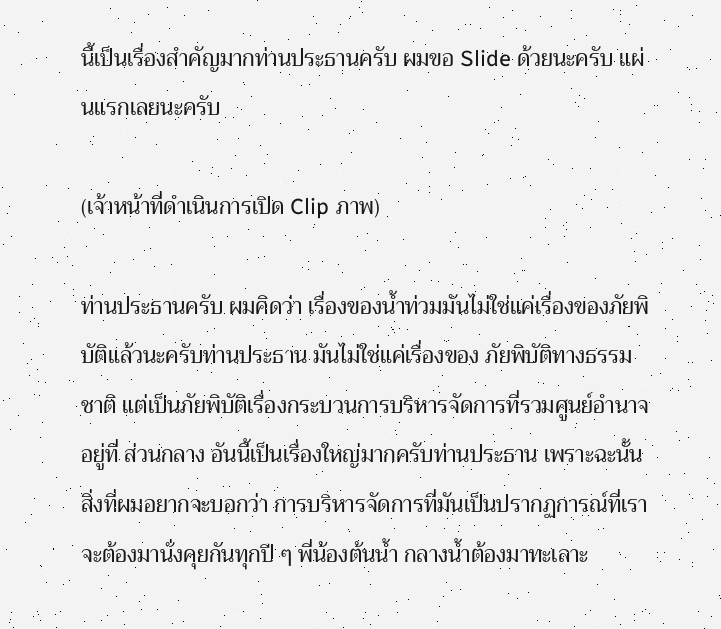นี้เป็นเรื่องสำคัญมากท่านประธานครับ ผมขอ Slide ด้วยนะครับ แผ่นแรกเลยนะครับ

(เจ้าหน้าที่ดำเนินการเปิด Clip ภาพ)

ท่านประธานครับ ผมคิดว่า เรื่องของน้ำท่วมมันไม่ใช่แค่เรื่องของภัยพิบัติแล้วนะครับท่านประธาน มันไม่ใช่แค่เรื่องของ ภัยพิบัติทางธรรมชาติ แต่เป็นภัยพิบัติเรื่องกระบวนการบริหารจัดการที่รวมศูนย์อำนาจอยู่ที่ ส่วนกลาง อันนี้เป็นเรื่องใหญ่มากครับท่านประธาน เพราะฉะนั้นสิ่งที่ผมอยากจะบอกว่า การบริหารจัดการที่มันเป็นปรากฏการณ์ที่เราจะต้องมานั่งคุยกันทุกปี ๆ พี่น้องต้นน้ำ กลางน้ำต้องมาทะเลาะ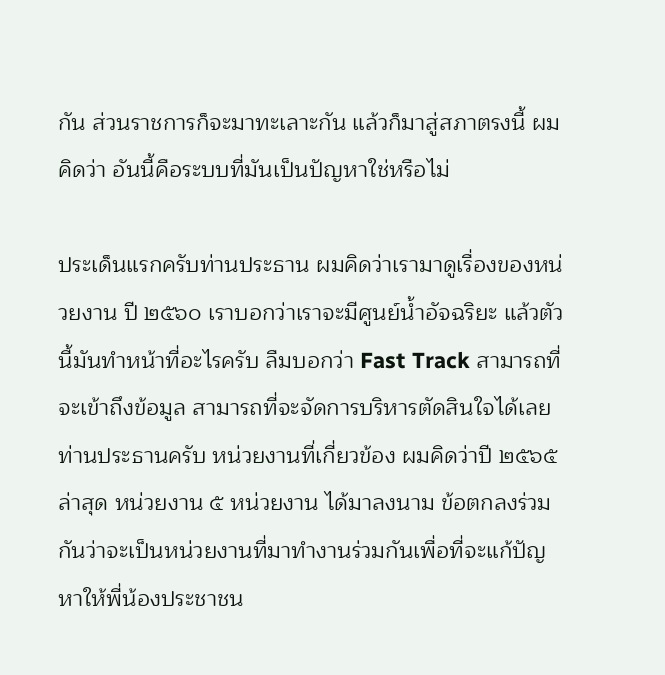กัน ส่วนราชการก็จะมาทะเลาะกัน แล้วก็มาสู่สภาตรงนี้ ผมคิดว่า อันนี้คือระบบที่มันเป็นปัญหาใช่หรือไม่

ประเด็นแรกครับท่านประธาน ผมคิดว่าเรามาดูเรื่องของหน่วยงาน ปี ๒๕๖๐ เราบอกว่าเราจะมีศูนย์น้ำอัจฉริยะ แล้วตัวนี้มันทำหน้าที่อะไรครับ ลืมบอกว่า Fast Track สามารถที่จะเข้าถึงข้อมูล สามารถที่จะจัดการบริหารตัดสินใจได้เลย ท่านประธานครับ หน่วยงานที่เกี่ยวข้อง ผมคิดว่าปี ๒๕๖๕ ล่าสุด หน่วยงาน ๕ หน่วยงาน ได้มาลงนาม ข้อตกลงร่วมกันว่าจะเป็นหน่วยงานที่มาทำงานร่วมกันเพื่อที่จะแก้ปัญหาให้พี่น้องประชาชน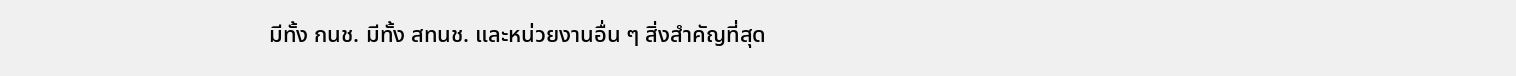มีทั้ง กนช. มีทั้ง สทนช. และหน่วยงานอื่น ๆ สิ่งสำคัญที่สุด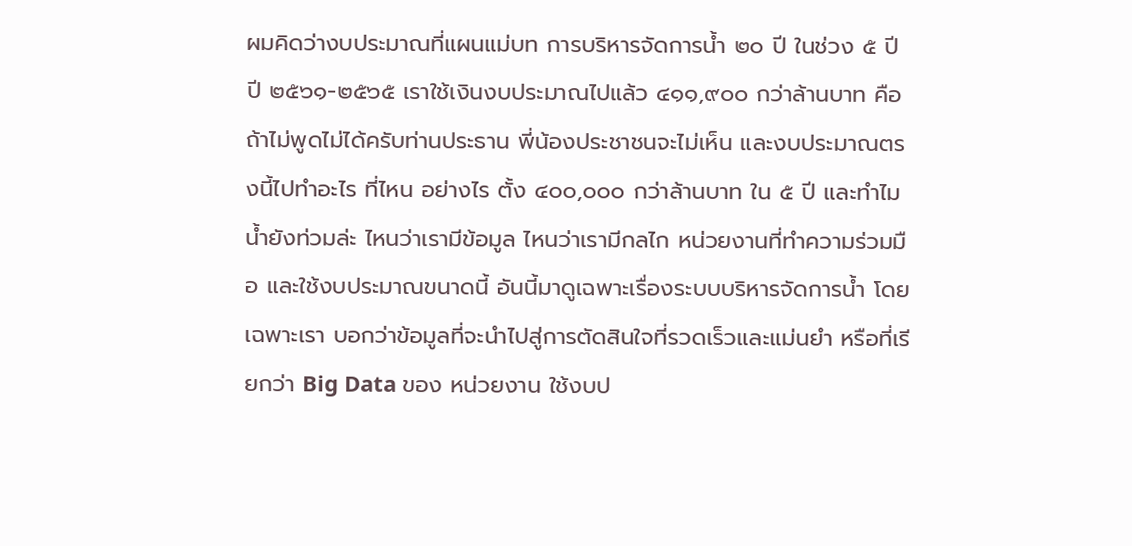ผมคิดว่างบประมาณที่แผนแม่บท การบริหารจัดการน้ำ ๒๐ ปี ในช่วง ๕ ปี ปี ๒๕๖๑-๒๕๖๕ เราใช้เงินงบประมาณไปแล้ว ๔๑๑,๙๐๐ กว่าล้านบาท คือถ้าไม่พูดไม่ได้ครับท่านประธาน พี่น้องประชาชนจะไม่เห็น และงบประมาณตรงนี้ไปทำอะไร ที่ไหน อย่างไร ตั้ง ๔๐๐,๐๐๐ กว่าล้านบาท ใน ๕ ปี และทำไมน้ำยังท่วมล่ะ ไหนว่าเรามีข้อมูล ไหนว่าเรามีกลไก หน่วยงานที่ทำความร่วมมือ และใช้งบประมาณขนาดนี้ อันนี้มาดูเฉพาะเรื่องระบบบริหารจัดการน้ำ โดยเฉพาะเรา บอกว่าข้อมูลที่จะนำไปสู่การตัดสินใจที่รวดเร็วและแม่นยำ หรือที่เรียกว่า Big Data ของ หน่วยงาน ใช้งบป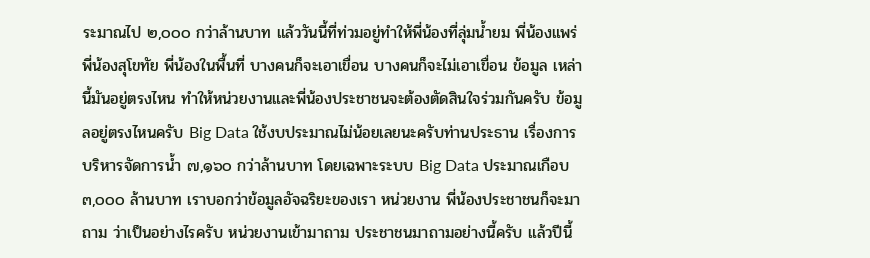ระมาณไป ๒,๐๐๐ กว่าล้านบาท แล้ววันนี้ที่ท่วมอยู่ทำให้พี่น้องที่ลุ่มน้ำยม พี่น้องแพร่ พี่น้องสุโขทัย พี่น้องในพื้นที่ บางคนก็จะเอาเขื่อน บางคนก็จะไม่เอาเขื่อน ข้อมูล เหล่านี้มันอยู่ตรงไหน ทำให้หน่วยงานและพี่น้องประชาชนจะต้องตัดสินใจร่วมกันครับ ข้อมูลอยู่ตรงไหนครับ Big Data ใช้งบประมาณไม่น้อยเลยนะครับท่านประธาน เรื่องการบริหารจัดการน้ำ ๗,๑๖๐ กว่าล้านบาท โดยเฉพาะระบบ Big Data ประมาณเกือบ ๓,๐๐๐ ล้านบาท เราบอกว่าข้อมูลอัจฉริยะของเรา หน่วยงาน พี่น้องประชาชนก็จะมาถาม ว่าเป็นอย่างไรครับ หน่วยงานเข้ามาถาม ประชาชนมาถามอย่างนี้ครับ แล้วปีนี้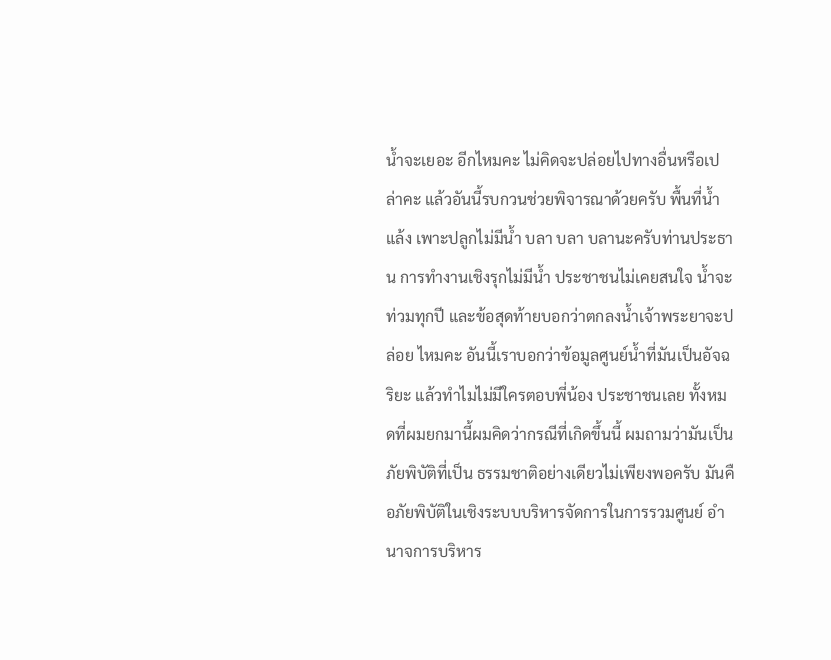น้ำจะเยอะ อีกไหมคะ ไม่คิดจะปล่อยไปทางอื่นหรือเปล่าคะ แล้วอันนี้รบกวนช่วยพิจารณาด้วยครับ พื้นที่น้ำแล้ง เพาะปลูกไม่มีน้ำ บลา บลา บลานะครับท่านประธาน การทำงานเชิงรุกไม่มีน้ำ ประชาชนไม่เคยสนใจ น้ำจะท่วมทุกปี และข้อสุดท้ายบอกว่าตกลงน้ำเจ้าพระยาจะปล่อย ไหมคะ อันนี้เราบอกว่าข้อมูลศูนย์น้ำที่มันเป็นอัจฉริยะ แล้วทำไมไม่มีใครตอบพี่น้อง ประชาชนเลย ทั้งหมดที่ผมยกมานี้ผมคิดว่ากรณีที่เกิดขึ้นนี้ ผมถามว่ามันเป็นภัยพิบัติที่เป็น ธรรมชาติอย่างเดียวไม่เพียงพอครับ มันคือภัยพิบัติในเชิงระบบบริหารจัดการในการรวมศูนย์ อำนาจการบริหาร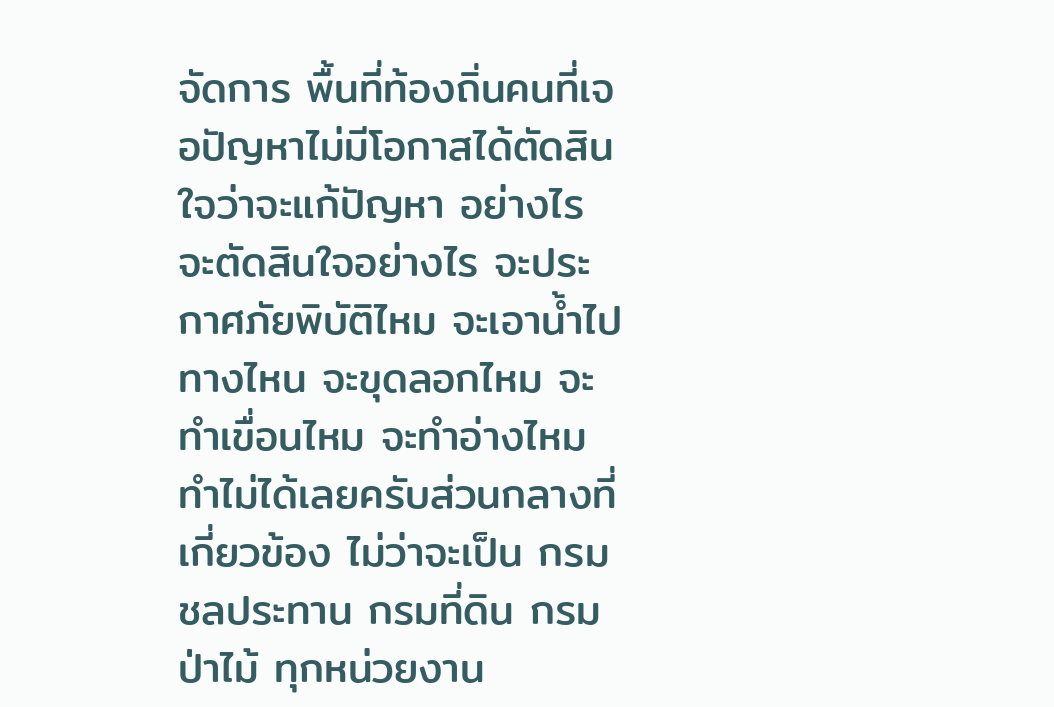จัดการ พื้นที่ท้องถิ่นคนที่เจอปัญหาไม่มีโอกาสได้ตัดสินใจว่าจะแก้ปัญหา อย่างไร จะตัดสินใจอย่างไร จะประกาศภัยพิบัติไหม จะเอาน้ำไปทางไหน จะขุดลอกไหม จะทำเขื่อนไหม จะทำอ่างไหม ทำไม่ได้เลยครับส่วนกลางที่เกี่ยวข้อง ไม่ว่าจะเป็น กรมชลประทาน กรมที่ดิน กรมป่าไม้ ทุกหน่วยงาน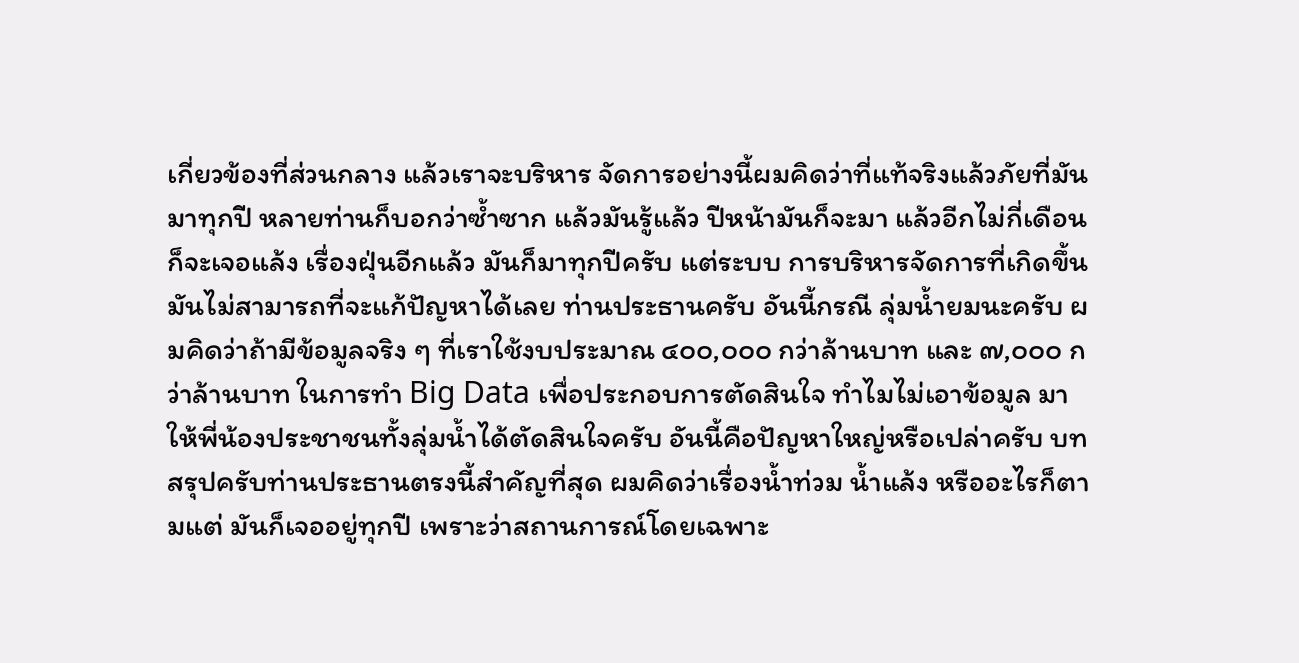เกี่ยวข้องที่ส่วนกลาง แล้วเราจะบริหาร จัดการอย่างนี้ผมคิดว่าที่แท้จริงแล้วภัยที่มันมาทุกปี หลายท่านก็บอกว่าซ้ำซาก แล้วมันรู้แล้ว ปีหน้ามันก็จะมา แล้วอีกไม่กี่เดือนก็จะเจอแล้ง เรื่องฝุ่นอีกแล้ว มันก็มาทุกปีครับ แต่ระบบ การบริหารจัดการที่เกิดขึ้นมันไม่สามารถที่จะแก้ปัญหาได้เลย ท่านประธานครับ อันนี้กรณี ลุ่มน้ำยมนะครับ ผมคิดว่าถ้ามีข้อมูลจริง ๆ ที่เราใช้งบประมาณ ๔๐๐,๐๐๐ กว่าล้านบาท และ ๗,๐๐๐ กว่าล้านบาท ในการทำ Big Data เพื่อประกอบการตัดสินใจ ทำไมไม่เอาข้อมูล มาให้พี่น้องประชาชนทั้งลุ่มน้ำได้ตัดสินใจครับ อันนี้คือปัญหาใหญ่หรือเปล่าครับ บทสรุปครับท่านประธานตรงนี้สำคัญที่สุด ผมคิดว่าเรื่องน้ำท่วม น้ำแล้ง หรืออะไรก็ตามแต่ มันก็เจออยู่ทุกปี เพราะว่าสถานการณ์โดยเฉพาะ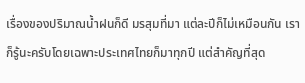เรื่องของปริมาณน้ำฝนก็ดี มรสุมที่มา แต่ละปีก็ไม่เหมือนกัน เราก็รู้นะครับโดยเฉพาะประเทศไทยก็มาทุกปี แต่สำคัญที่สุด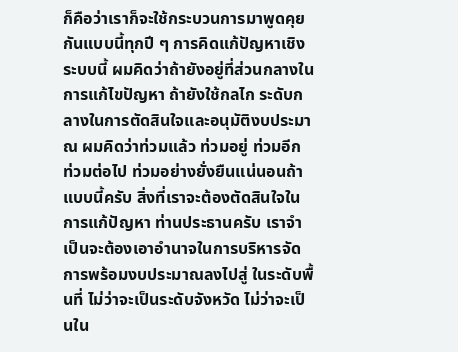ก็คือว่าเราก็จะใช้กระบวนการมาพูดคุยกันแบบนี้ทุกปี ๆ การคิดแก้ปัญหาเชิงระบบนี้ ผมคิดว่าถ้ายังอยู่ที่ส่วนกลางในการแก้ไขปัญหา ถ้ายังใช้กลไก ระดับกลางในการตัดสินใจและอนุมัติงบประมาณ ผมคิดว่าท่วมแล้ว ท่วมอยู่ ท่วมอีก ท่วมต่อไป ท่วมอย่างยั่งยืนแน่นอนถ้าแบบนี้ครับ สิ่งที่เราจะต้องตัดสินใจในการแก้ปัญหา ท่านประธานครับ เราจำเป็นจะต้องเอาอำนาจในการบริหารจัดการพร้อมงบประมาณลงไปสู่ ในระดับพื้นที่ ไม่ว่าจะเป็นระดับจังหวัด ไม่ว่าจะเป็นใน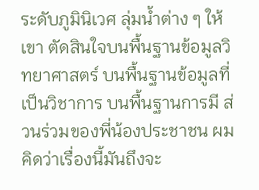ระดับภูมินิเวศ ลุ่มน้ำต่าง ๆ ให้เขา ตัดสินใจบนพื้นฐานข้อมูลวิทยาศาสตร์ บนพื้นฐานข้อมูลที่เป็นวิชาการ บนพื้นฐานการมี ส่วนร่วมของพี่น้องประชาชน ผมคิดว่าเรื่องนี้มันถึงจะ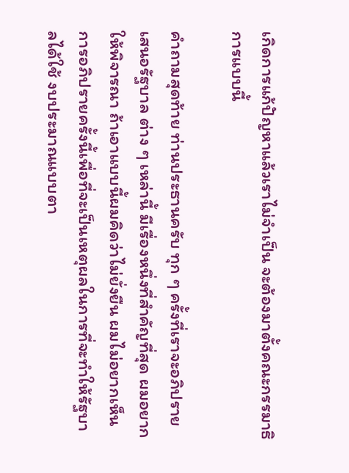เกิดการแก้ปัญหาแล้วเราไม่จำเป็น จะต้องมาตั้งคณะกรรมาธิการแบบนี้

คำถามสุดท้าย ท่านประธานครับ ทุก ๆ ครั้งที่เราจะอภิปรายเสนอรัฐบาล ต่าง ๆ เหล่านี้ มีเรื่องหนึ่งที่สำคัญที่สุด ผมอยากให้พิจารณา ถ้าเอาแบบนี้ผมคิดว่าไม่ยั่งยืน ผมไม่อยากเห็นการอภิปรายครั้งนี้เพื่อที่จะเป็นเหตุผลในการที่จะทำให้รัฐบาลได้ใช้ งบประมาณแบบตา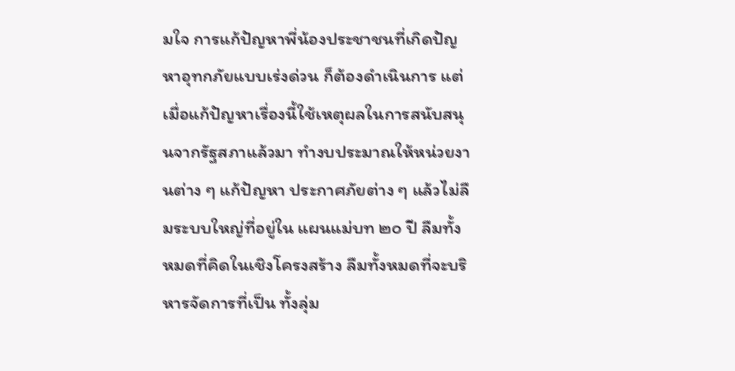มใจ การแก้ปัญหาพี่น้องประชาชนที่เกิดปัญหาอุทกภัยแบบเร่งด่วน ก็ต้องดำเนินการ แต่เมื่อแก้ปัญหาเรื่องนี้ใช้เหตุผลในการสนับสนุนจากรัฐสภาแล้วมา ทำงบประมาณให้หน่วยงานต่าง ๆ แก้ปัญหา ประกาศภัยต่าง ๆ แล้วไม่ลืมระบบใหญ่ที่อยู่ใน แผนแม่บท ๒๐ ปี ลืมทั้งหมดที่คิดในเชิงโครงสร้าง ลืมทั้งหมดที่จะบริหารจัดการที่เป็น ทั้งลุ่ม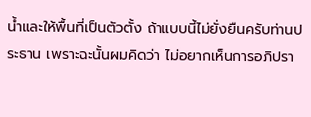น้ำและให้พื้นที่เป็นตัวตั้ง ถ้าแบบนี้ไม่ยั่งยืนครับท่านประธาน เพราะฉะนั้นผมคิดว่า ไม่อยากเห็นการอภิปรา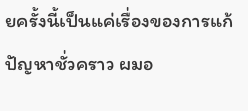ยครั้งนี้เป็นแค่เรื่องของการแก้ปัญหาชั่วคราว ผมอ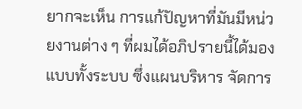ยากจะเห็น การแก้ปัญหาที่มันมีหน่วยงานต่าง ๆ ที่ผมได้อภิปรายนี้ได้มองแบบทั้งระบบ ซึ่งแผนบริหาร จัดการ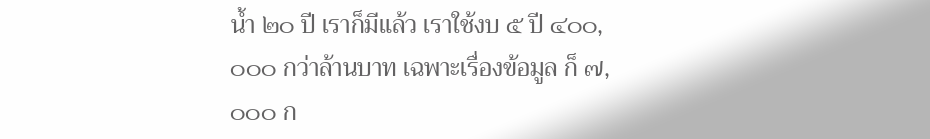น้ำ ๒๐ ปี เราก็มีแล้ว เราใช้งบ ๕ ปี ๔๐๐,๐๐๐ กว่าล้านบาท เฉพาะเรื่องข้อมูล ก็ ๗,๐๐๐ ก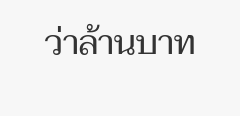ว่าล้านบาท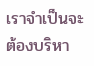เราจำเป็นจะต้องบริหา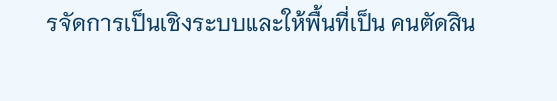รจัดการเป็นเชิงระบบและให้พื้นที่เป็น คนตัดสิน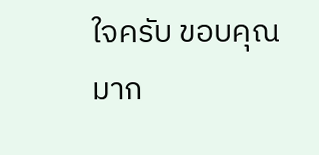ใจครับ ขอบคุณมาก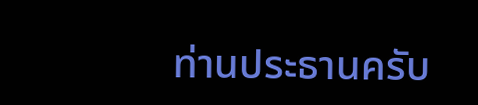ท่านประธานครับ